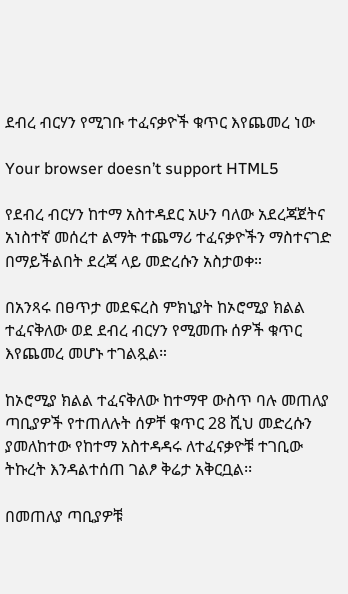ደብረ ብርሃን የሚገቡ ተፈናቃዮች ቁጥር እየጨመረ ነው

Your browser doesn’t support HTML5

የደብረ ብርሃን ከተማ አስተዳደር አሁን ባለው አደረጃጀትና አነስተኛ መሰረተ ልማት ተጨማሪ ተፈናቃዮችን ማስተናገድ በማይችልበት ደረጃ ላይ መድረሱን አስታወቀ።

በአንጻሩ በፀጥታ መደፍረስ ምክኒያት ከኦሮሚያ ክልል ተፈናቅለው ወደ ደብረ ብርሃን የሚመጡ ሰዎች ቁጥር እየጨመረ መሆኑ ተገልጿል።

ከኦሮሚያ ክልል ተፈናቅለው ከተማዋ ውስጥ ባሉ መጠለያ ጣቢያዎች የተጠለሉት ሰዎቸ ቁጥር 28 ሺህ መድረሱን ያመለከተው የከተማ አስተዳዳሩ ለተፈናቃዮቹ ተገቢው ትኩረት እንዳልተሰጠ ገልፆ ቅሬታ አቅርቧል፡፡

በመጠለያ ጣቢያዎቹ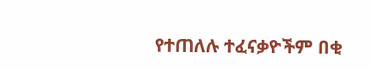የተጠለሉ ተፈናቃዮችም በቂ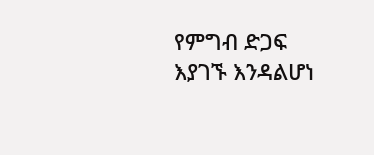የምግብ ድጋፍ እያገኙ እንዳልሆነ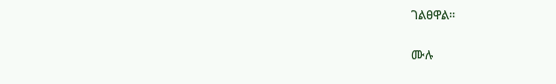ገልፀዋል፡፡

ሙሉ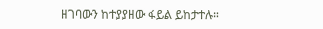ዘገባውን ከተያያዘው ፋይል ይከታተሉ።